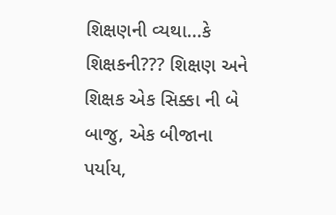શિક્ષણની વ્યથા...કે શિક્ષકની??? શિક્ષણ અને શિક્ષક એક સિક્કા ની બે બાજુ, એક બીજાના પર્યાય,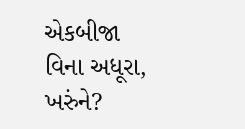એકબીજા વિના અધૂરા, ખરુંને?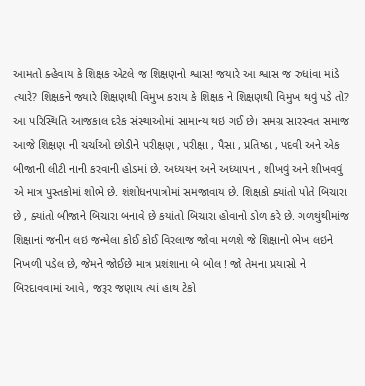આમતો ક્હેવાય કે શિક્ષક એટલે જ શિક્ષણનો શ્વાસ! જયારે આ શ્વાસ જ રુધાંવા માંડે ત્યારે? શિક્ષકને જ્યારે શિક્ષણથી વિમુખ કરાય કે શિક્ષક ને શિક્ષણથી વિમુખ થવું પડે તો? આ પરિસ્થિતિ આજકાલ દરેક સંસ્થાઓમાં સામાન્ય થઇ ગઈ છે। સમગ્ર સારસ્વત સમાજ આજે શિક્ષણ ની ચર્ચાઓ છોડીને પરીક્ષણ , પરીક્ષા , પૈસા , પ્રતિષ્ઠા , પદવી અને એક બીજાની લીટી નાની કરવાની હોડમાં છે. અધ્યયન અને અધ્યાપન , શીખવું અને શીખવવું એ માત્ર પુસ્તકોમાં શોભે છે. શંશોધનપાત્રોમાં સમજાવાય છે. શિક્ષકો ક્યાંતો પોતે બિચારા છે , ક્યાંતો બીજાને બિચારા બનાવે છે કયાંતો બિચારા હોવાનો ડોળ કરે છે. ગળથુંથીમાંજ શિક્ષાનાં જનીન લઇ જન્મેલા કોઈ કોઈ વિરલાજ જોવા મળશે જે શિક્ષાનો ભેખ લઇને નિખળી પડેલ છે, જેમને જોઈછે માત્ર પ્રશંશાના બે બોલ ! જો તેમના પ્રયાસો ને બિરદાવવામાં આવે, જરૂર જણાય ત્યાં હાથ ટેકો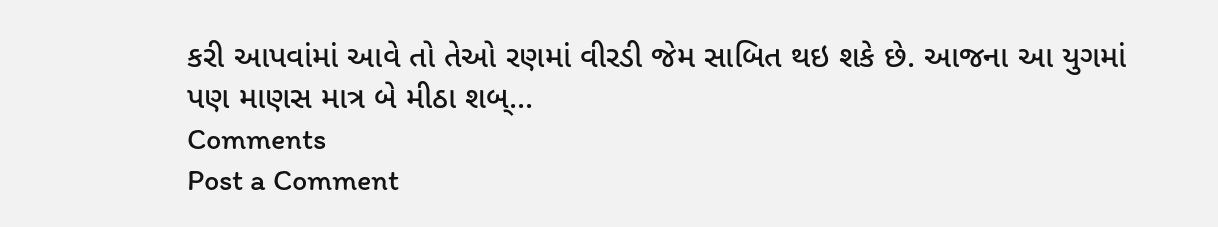કરી આપવાંમાં આવે તો તેઓ રણમાં વીરડી જેમ સાબિત થઇ શકે છે. આજના આ યુગમાં પણ માણસ માત્ર બે મીઠા શબ્...
Comments
Post a Comment